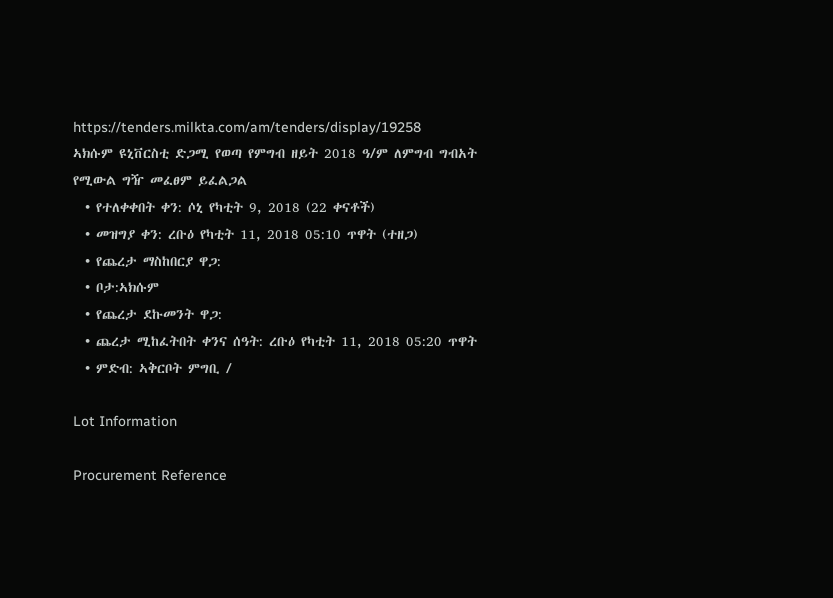https://tenders.milkta.com/am/tenders/display/19258
ኣክሱም ዩኒቨርስቲ ድጋሚ የወጣ የምግብ ዘይት 2018 ዓ/ም ለምግብ ግብአት የሚውል ግዥ መፈፀም ይፈልጋል
  • የተለቀቀበት ቀን: ሶኒ የካቲት 9, 2018 (22 ቀናቶች)
  • መዝግያ ቀን: ረቡዕ የካቲት 11, 2018 05:10 ጥዋት (ተዘጋ)
  • የጨረታ ማስከበርያ ዋጋ:
  • ቦታ:ኣክሱም
  • የጨረታ ደኩመንት ዋጋ:
  • ጨረታ ሚከፈትበት ቀንና ሰዓት: ረቡዕ የካቲት 11, 2018 05:20 ጥዋት
  • ምድብ: ኣቅርቦት ምግቢ /

Lot Information

Procurement Reference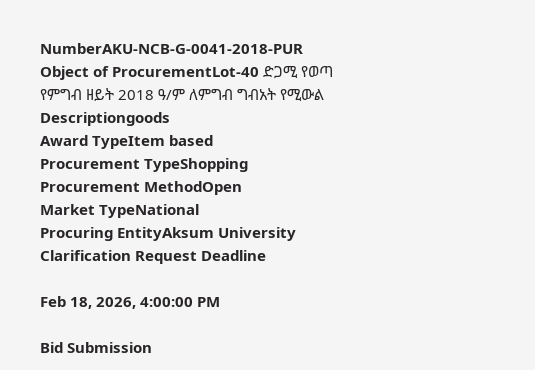NumberAKU-NCB-G-0041-2018-PUR
Object of ProcurementLot-40 ድጋሚ የወጣ የምግብ ዘይት 2018 ዓ/ም ለምግብ ግብአት የሚውል
Descriptiongoods
Award TypeItem based
Procurement TypeShopping
Procurement MethodOpen
Market TypeNational
Procuring EntityAksum University
Clarification Request Deadline

Feb 18, 2026, 4:00:00 PM

Bid Submission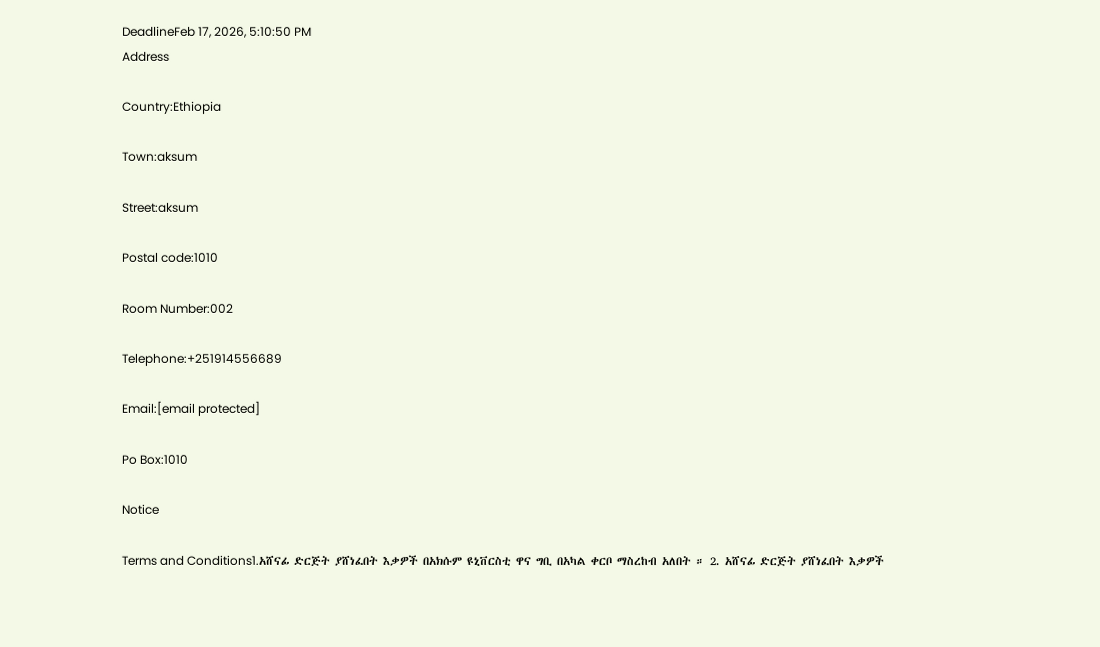DeadlineFeb 17, 2026, 5:10:50 PM
Address

Country:Ethiopia

Town:aksum

Street:aksum

Postal code:1010

Room Number:002

Telephone:+251914556689

Email:[email protected]

Po Box:1010

Notice

Terms and Conditions1.አሸናፊ ድርጅት ያሸነፈበት እቃዎች በአክሱም ዩኒቨርስቲ ዋና ግቢ በአካል ቀርቦ ማስረከብ አለበት ። 2. አሸናፊ ድርጅት ያሸነፈበት እቃዎች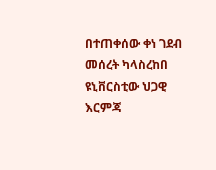በተጠቀሰው ቀነ ገደብ መሰረት ካላስረከበ ዩኒቨርስቲው ህጋዊ እርምጃ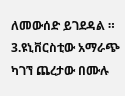ለመውሰድ ይገደዳል ። 3.ዩኒቨርስቲው አማራጭ ካገኘ ጨረታው በሙሉ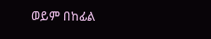ወይም በከፊል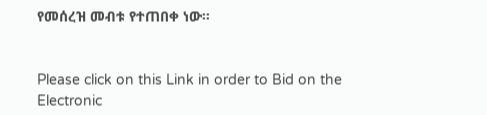የመሰረዝ መብቱ የተጠበቀ ነው።


Please click on this Link in order to Bid on the Electronic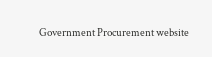Government Procurement website